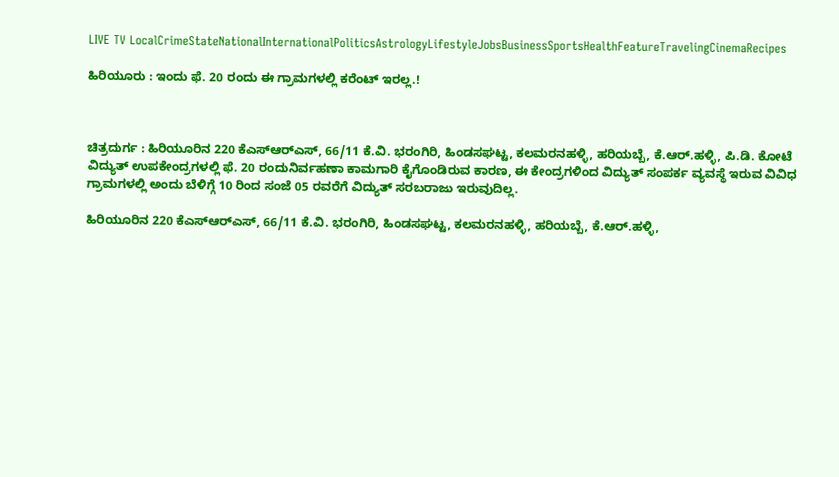LIVE TV LocalCrimeStateNationalInternationalPoliticsAstrologyLifestyleJobsBusinessSportsHealthFeatureTravelingCinemaRecipes

ಹಿರಿಯೂರು : ಇಂದು ಫೆ. 20 ರಂದು ಈ ಗ್ರಾಮಗಳಲ್ಲಿ ಕರೆಂಟ್ ಇರಲ್ಲ.!



ಚಿತ್ರದುರ್ಗ : ಹಿರಿಯೂರಿನ 220 ಕೆಎಸ್‍ಆರ್‍ಎಸ್, 66/11 ಕೆ.ವಿ. ಭರಂಗಿರಿ, ಹಿಂಡಸಘಟ್ಟ, ಕಲಮರನಹಳ್ಳಿ, ಹರಿಯಬ್ಬೆ, ಕೆ.ಆರ್.ಹಳ್ಳಿ, ಪಿ.ಡಿ. ಕೋಟೆ ವಿದ್ಯುತ್ ಉಪಕೇಂದ್ರಗಳಲ್ಲಿ ಫೆ. 20 ರಂದುನಿರ್ವಹಣಾ ಕಾಮಗಾರಿ ಕೈಗೊಂಡಿರುವ ಕಾರಣ, ಈ ಕೇಂದ್ರಗಳಿಂದ ವಿದ್ಯುತ್ ಸಂಪರ್ಕ ವ್ಯವಸ್ಥೆ ಇರುವ ವಿವಿಧ ಗ್ರಾಮಗಳಲ್ಲಿ ಅಂದು ಬೆಳಿಗ್ಗೆ 10 ರಿಂದ ಸಂಜೆ 05 ರವರೆಗೆ ವಿದ್ಯುತ್ ಸರಬರಾಜು ಇರುವುದಿಲ್ಲ.

ಹಿರಿಯೂರಿನ 220 ಕೆಎಸ್‍ಆರ್‍ಎಸ್, 66/11 ಕೆ.ವಿ. ಭರಂಗಿರಿ, ಹಿಂಡಸಘಟ್ಟ, ಕಲಮರನಹಳ್ಳಿ, ಹರಿಯಬ್ಬೆ, ಕೆ.ಆರ್.ಹಳ್ಳಿ,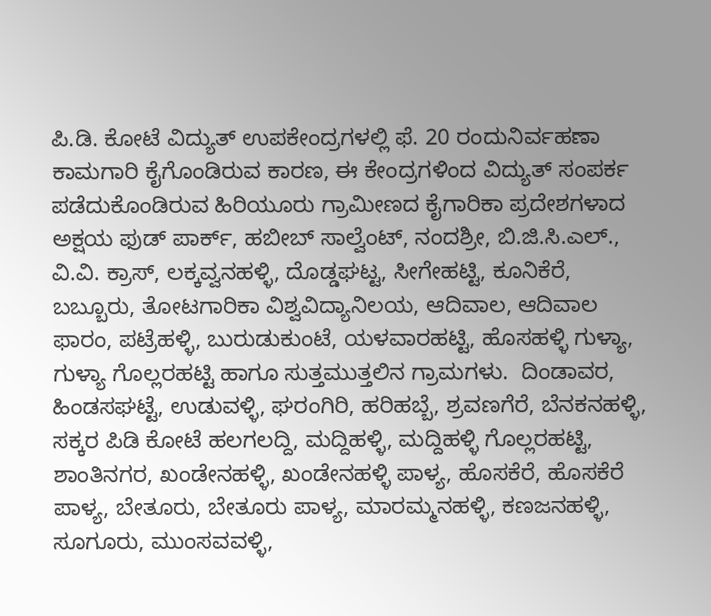ಪಿ.ಡಿ. ಕೋಟೆ ವಿದ್ಯುತ್ ಉಪಕೇಂದ್ರಗಳಲ್ಲಿ ಫೆ. 20 ರಂದುನಿರ್ವಹಣಾ ಕಾಮಗಾರಿ ಕೈಗೊಂಡಿರುವ ಕಾರಣ, ಈ ಕೇಂದ್ರಗಳಿಂದ ವಿದ್ಯುತ್ ಸಂಪರ್ಕ ಪಡೆದುಕೊಂಡಿರುವ ಹಿರಿಯೂರು ಗ್ರಾಮೀಣದ ಕೈಗಾರಿಕಾ ಪ್ರದೇಶಗಳಾದ ಅಕ್ಷಯ ಫುಡ್ ಪಾರ್ಕ್, ಹಬೀಬ್ ಸಾಲ್ವೆಂಟ್, ನಂದಶ್ರೀ, ಬಿ.ಜಿ.ಸಿ.ಎಲ್., ವಿ.ವಿ. ಕ್ರಾಸ್, ಲಕ್ಕವ್ವನಹಳ್ಳಿ, ದೊಡ್ಡಘಟ್ಟ, ಸೀಗೇಹಟ್ಟಿ, ಕೂನಿಕೆರೆ, ಬಬ್ಬೂರು, ತೋಟಗಾರಿಕಾ ವಿಶ್ವವಿದ್ಯಾನಿಲಯ, ಆದಿವಾಲ, ಆದಿವಾಲ ಫಾರಂ, ಪಟ್ರೆಹಳ್ಳಿ, ಬುರುಡುಕುಂಟೆ, ಯಳವಾರಹಟ್ಟಿ, ಹೊಸಹಳ್ಳಿ ಗುಳ್ಯಾ, ಗುಳ್ಯಾ ಗೊಲ್ಲರಹಟ್ಟಿ ಹಾಗೂ ಸುತ್ತಮುತ್ತಲಿನ ಗ್ರಾಮಗಳು.  ದಿಂಡಾವರ, ಹಿಂಡಸಘಟ್ಟೆ, ಉಡುವಳ್ಳಿ, ಘರಂಗಿರಿ, ಹರಿಹಬ್ಬೆ, ಶ್ರವಣಗೆರೆ, ಬೆನಕನಹಳ್ಳಿ, ಸಕ್ಕರ ಪಿಡಿ ಕೋಟೆ ಹಲಗಲದ್ದಿ, ಮದ್ದಿಹಳ್ಳಿ, ಮದ್ದಿಹಳ್ಳಿ ಗೊಲ್ಲರಹಟ್ಟಿ, ಶಾಂತಿನಗರ, ಖಂಡೇನಹಳ್ಳಿ, ಖಂಡೇನಹಳ್ಳಿ ಪಾಳ್ಯ, ಹೊಸಕೆರೆ, ಹೊಸಕೆರೆ ಪಾಳ್ಯ, ಬೇತೂರು, ಬೇತೂರು ಪಾಳ್ಯ, ಮಾರಮ್ಮನಹಳ್ಳಿ, ಕಣಜನಹಳ್ಳಿ, ಸೂಗೂರು, ಮುಂಸವವಳ್ಳಿ,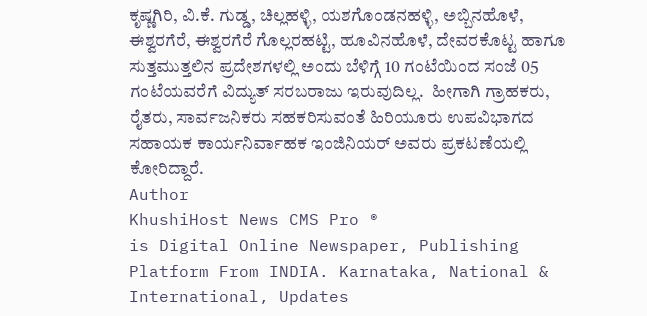ಕೃಷ್ಣಗಿರಿ, ವಿ.ಕೆ. ಗುಡ್ಡ, ಚಿಲ್ಲಹಳ್ಳಿ, ಯಶಗೊಂಡನಹಳ್ಳಿ, ಅಬ್ಬಿನಹೊಳೆ, ಈಶ್ವರಗೆರೆ, ಈಶ್ವರಗೆರೆ ಗೊಲ್ಲರಹಟ್ಟಿ, ಹೂವಿನಹೊಳೆ, ದೇವರಕೊಟ್ಟ ಹಾಗೂ ಸುತ್ತಮುತ್ತಲಿನ ಪ್ರದೇಶಗಳಲ್ಲಿ ಅಂದು ಬೆಳಿಗ್ಗೆ 10 ಗಂಟೆಯಿಂದ ಸಂಜೆ 05 ಗಂಟೆಯವರೆಗೆ ವಿದ್ಯುತ್ ಸರಬರಾಜು ಇರುವುದಿಲ್ಲ.  ಹೀಗಾಗಿ ಗ್ರಾಹಕರು, ರೈತರು, ಸಾರ್ವಜನಿಕರು ಸಹಕರಿಸುವಂತೆ ಹಿರಿಯೂರು ಉಪವಿಭಾಗದ ಸಹಾಯಕ ಕಾರ್ಯನಿರ್ವಾಹಕ ಇಂಜಿನಿಯರ್ ಅವರು ಪ್ರಕಟಣೆಯಲ್ಲಿ ಕೋರಿದ್ದಾರೆ.
Author
KhushiHost News CMS Pro ®
is Digital Online Newspaper, Publishing Platform From INDIA. Karnataka, National & International, Updates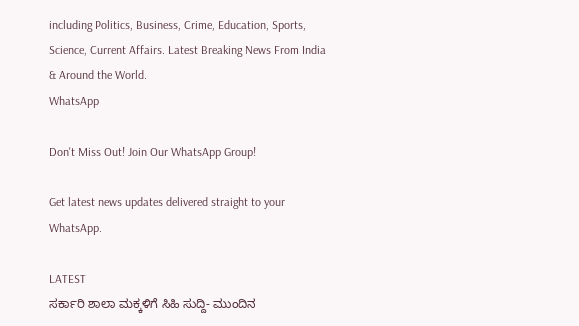including Politics, Business, Crime, Education, Sports, Science, Current Affairs. Latest Breaking News From India & Around the World.
WhatsApp

Don't Miss Out! Join Our WhatsApp Group!

Get latest news updates delivered straight to your WhatsApp.

LATEST
ಸರ್ಕಾರಿ ಶಾಲಾ ಮಕ್ಕಳಿಗೆ ಸಿಹಿ ಸುದ್ದಿ- ಮುಂದಿನ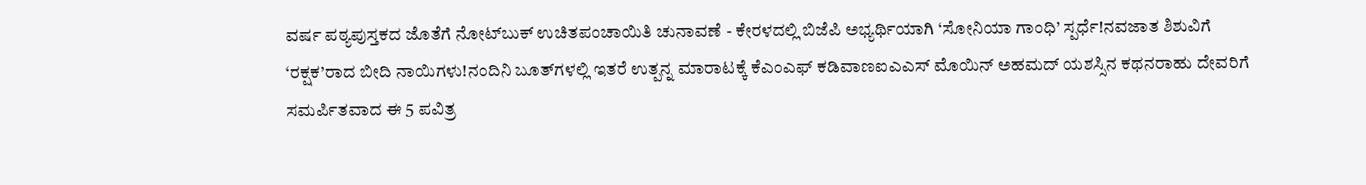ವರ್ಷ ಪಠ್ಯಪುಸ್ತಕದ ಜೊತೆಗೆ ನೋಟ್‌ಬುಕ್‌ ಉಚಿತಪಂಚಾಯಿತಿ ಚುನಾವಣೆ - ಕೇರಳದಲ್ಲಿ ಬಿಜೆಪಿ ಅಭ್ಯರ್ಥಿಯಾಗಿ ‘ಸೋನಿಯಾ ಗಾಂಧಿ’ ಸ್ಪರ್ಧೆ!ನವಜಾತ ಶಿಶುವಿಗೆ ‘ರಕ್ಷಕ’ರಾದ ಬೀದಿ ನಾಯಿಗಳು!ನಂದಿನಿ ಬೂತ್‌ಗಳಲ್ಲಿ ಇತರೆ ಉತ್ಪನ್ನ ಮಾರಾಟಕ್ಕೆ ಕೆಎಂಎಫ್ ಕಡಿವಾಣಐಎಎಸ್‌ ಮೊಯಿನ್ ಅಹಮದ್ ಯಶಸ್ಸಿನ ಕಥನರಾಹು ದೇವರಿಗೆ ಸಮರ್ಪಿತವಾದ ಈ 5 ಪವಿತ್ರ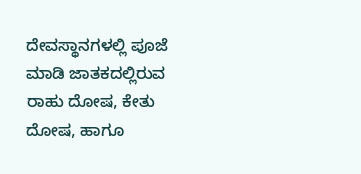ದೇವಸ್ಥಾನಗಳಲ್ಲಿ ಪೂಜೆ ಮಾಡಿ ಜಾತಕದಲ್ಲಿರುವ ರಾಹು ದೋಷ, ಕೇತು ದೋಷ, ಹಾಗೂ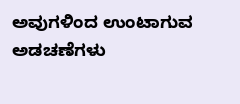ಅವುಗಳಿಂದ ಉಂಟಾಗುವ ಅಡಚಣೆಗಳು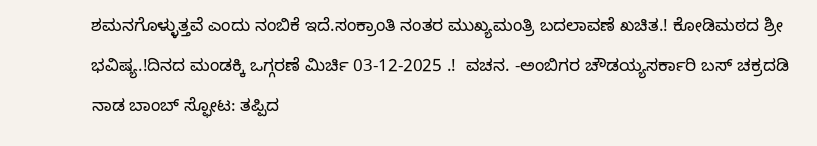ಶಮನಗೊಳ್ಳುತ್ತವೆ ಎಂದು ನಂಬಿಕೆ ಇದೆ.ಸಂಕ್ರಾಂತಿ ನಂತರ ಮುಖ್ಯಮಂತ್ರಿ ಬದಲಾವಣೆ ಖಚಿತ.! ಕೋಡಿಮಠದ ಶ್ರೀ ಭವಿಷ್ಯ.!ದಿನದ ಮಂಡಕ್ಕಿ ಒಗ್ಗರಣೆ ಮಿರ್ಚಿ 03-12-2025 .!  ವಚನ. -ಅಂಬಿಗರ ಚೌಡಯ್ಯಸರ್ಕಾರಿ ಬಸ್‌ ಚಕ್ರದಡಿ ನಾಡ ಬಾಂಬ್‌ ಸ್ಫೋಟ: ತಪ್ಪಿದ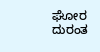ಘೋರ ದುರಂತ